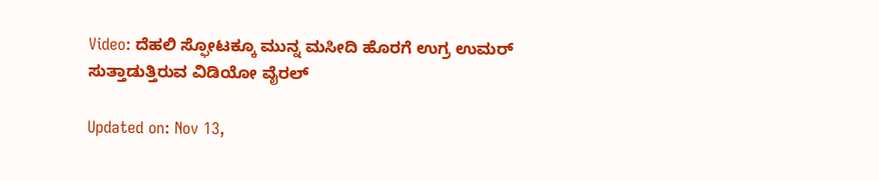Video: ದೆಹಲಿ ಸ್ಫೋಟಕ್ಕೂ ಮುನ್ನ ಮಸೀದಿ ಹೊರಗೆ ಉಗ್ರ ಉಮರ್ ಸುತ್ತಾಡುತ್ತಿರುವ ವಿಡಿಯೋ ವೈರಲ್

Updated on: Nov 13,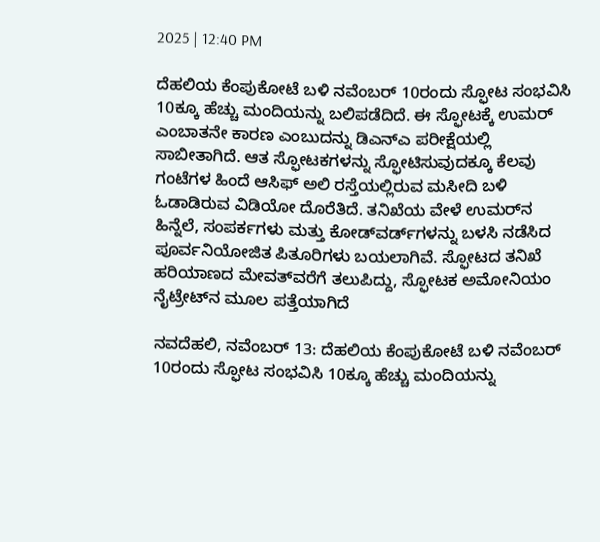2025 | 12:40 PM

ದೆಹಲಿಯ ಕೆಂಪುಕೋಟೆ ಬಳಿ ನವೆಂಬರ್ 10ರಂದು ಸ್ಫೋಟ ಸಂಭವಿಸಿ 10ಕ್ಕೂ ಹೆಚ್ಚು ಮಂದಿಯನ್ನು ಬಲಿಪಡೆದಿದೆ. ಈ ಸ್ಫೋಟಕ್ಕೆ ಉಮರ್ ಎಂಬಾತನೇ ಕಾರಣ ಎಂಬುದನ್ನು ಡಿಎನ್ಎ ಪರೀಕ್ಷೆಯಲ್ಲಿ ಸಾಬೀತಾಗಿದೆ. ಆತ ಸ್ಫೋಟಕಗಳನ್ನು ಸ್ಫೋಟಿಸುವುದಕ್ಕೂ ಕೆಲವು ಗಂಟೆಗಳ ಹಿಂದೆ ಆಸಿಫ್ ಅಲಿ ರಸ್ತೆಯಲ್ಲಿರುವ ಮಸೀದಿ ಬಳಿ ಓಡಾಡಿರುವ ವಿಡಿಯೋ ದೊರೆತಿದೆ. ತನಿಖೆಯ ವೇಳೆ ಉಮರ್‌ನ ಹಿನ್ನೆಲೆ, ಸಂಪರ್ಕಗಳು ಮತ್ತು ಕೋಡ್‌ವರ್ಡ್‌ಗಳನ್ನು ಬಳಸಿ ನಡೆಸಿದ ಪೂರ್ವನಿಯೋಜಿತ ಪಿತೂರಿಗಳು ಬಯಲಾಗಿವೆ. ಸ್ಫೋಟದ ತನಿಖೆ ಹರಿಯಾಣದ ಮೇವತ್‌ವರೆಗೆ ತಲುಪಿದ್ದು, ಸ್ಫೋಟಕ ಅಮೋನಿಯಂ ನೈಟ್ರೇಟ್‌ನ ಮೂಲ ಪತ್ತೆಯಾಗಿದೆ

ನವದೆಹಲಿ, ನವೆಂಬರ್ 13: ದೆಹಲಿಯ ಕೆಂಪುಕೋಟೆ ಬಳಿ ನವೆಂಬರ್ 10ರಂದು ಸ್ಫೋಟ ಸಂಭವಿಸಿ 10ಕ್ಕೂ ಹೆಚ್ಚು ಮಂದಿಯನ್ನು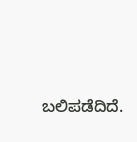ಬಲಿಪಡೆದಿದೆ.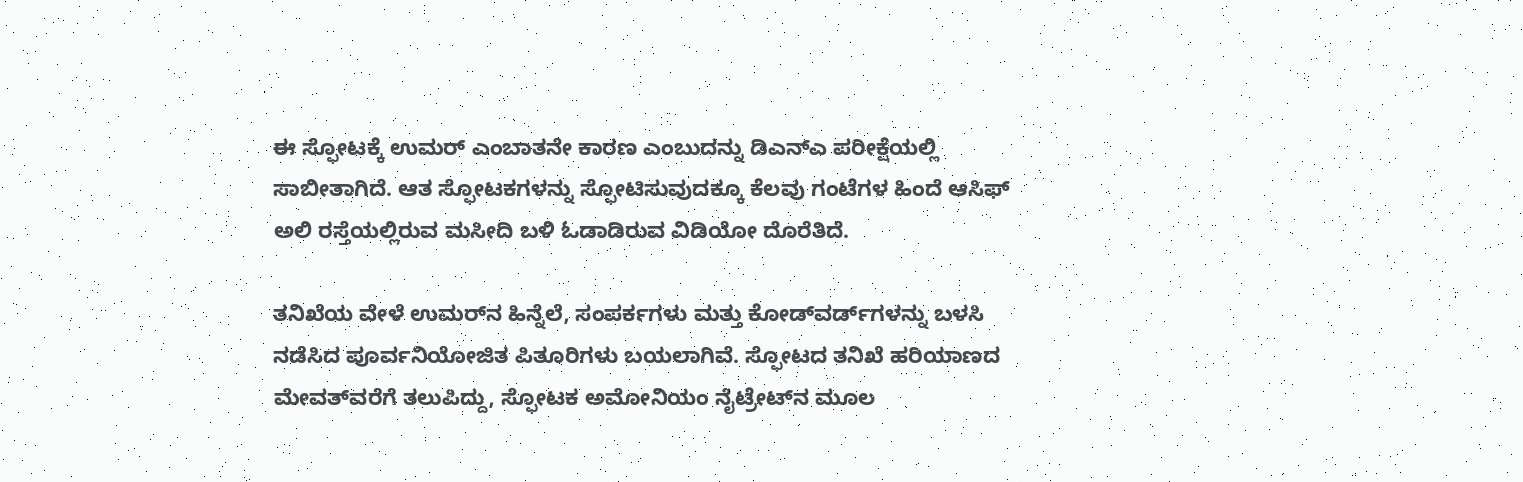ಈ ಸ್ಫೋಟಕ್ಕೆ ಉಮರ್ ಎಂಬಾತನೇ ಕಾರಣ ಎಂಬುದನ್ನು ಡಿಎನ್ಎ ಪರೀಕ್ಷೆಯಲ್ಲಿ ಸಾಬೀತಾಗಿದೆ. ಆತ ಸ್ಫೋಟಕಗಳನ್ನು ಸ್ಫೋಟಿಸುವುದಕ್ಕೂ ಕೆಲವು ಗಂಟೆಗಳ ಹಿಂದೆ ಆಸಿಫ್ ಅಲಿ ರಸ್ತೆಯಲ್ಲಿರುವ ಮಸೀದಿ ಬಳಿ ಓಡಾಡಿರುವ ವಿಡಿಯೋ ದೊರೆತಿದೆ.

ತನಿಖೆಯ ವೇಳೆ ಉಮರ್‌ನ ಹಿನ್ನೆಲೆ, ಸಂಪರ್ಕಗಳು ಮತ್ತು ಕೋಡ್‌ವರ್ಡ್‌ಗಳನ್ನು ಬಳಸಿ ನಡೆಸಿದ ಪೂರ್ವನಿಯೋಜಿತ ಪಿತೂರಿಗಳು ಬಯಲಾಗಿವೆ. ಸ್ಫೋಟದ ತನಿಖೆ ಹರಿಯಾಣದ ಮೇವತ್‌ವರೆಗೆ ತಲುಪಿದ್ದು, ಸ್ಫೋಟಕ ಅಮೋನಿಯಂ ನೈಟ್ರೇಟ್‌ನ ಮೂಲ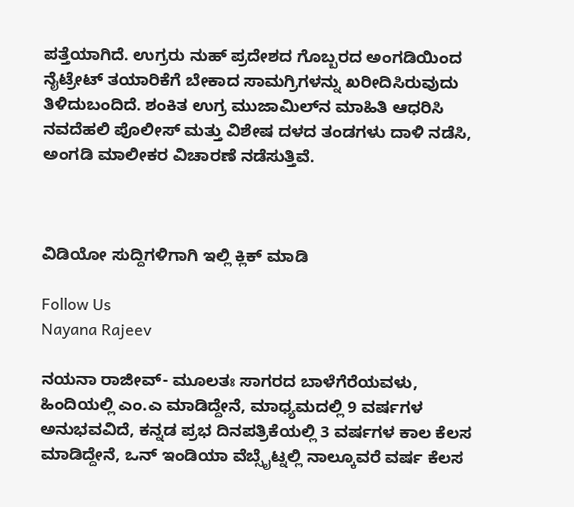ಪತ್ತೆಯಾಗಿದೆ. ಉಗ್ರರು ನುಹ್ ಪ್ರದೇಶದ ಗೊಬ್ಬರದ ಅಂಗಡಿಯಿಂದ ನೈಟ್ರೇಟ್ ತಯಾರಿಕೆಗೆ ಬೇಕಾದ ಸಾಮಗ್ರಿಗಳನ್ನು ಖರೀದಿಸಿರುವುದು ತಿಳಿದುಬಂದಿದೆ. ಶಂಕಿತ ಉಗ್ರ ಮುಜಾಮಿಲ್‌ನ ಮಾಹಿತಿ ಆಧರಿಸಿ ನವದೆಹಲಿ ಪೊಲೀಸ್ ಮತ್ತು ವಿಶೇಷ ದಳದ ತಂಡಗಳು ದಾಳಿ ನಡೆಸಿ, ಅಂಗಡಿ ಮಾಲೀಕರ ವಿಚಾರಣೆ ನಡೆಸುತ್ತಿವೆ.



ವಿಡಿಯೋ ಸುದ್ದಿಗಳಿಗಾಗಿ ಇಲ್ಲಿ ಕ್ಲಿಕ್ ಮಾಡಿ

Follow Us
Nayana Rajeev

ನಯನಾ ರಾಜೀವ್- ಮೂಲತಃ ಸಾಗರದ ಬಾಳೆಗೆರೆಯವಳು, ಹಿಂದಿಯಲ್ಲಿ ಎಂ.ಎ ಮಾಡಿದ್ದೇನೆ, ಮಾಧ್ಯಮದಲ್ಲಿ 9 ವರ್ಷಗಳ ಅನುಭವವಿದೆ, ಕನ್ನಡ ಪ್ರಭ ದಿನಪತ್ರಿಕೆಯಲ್ಲಿ 3 ವರ್ಷಗಳ ಕಾಲ ಕೆಲಸ ಮಾಡಿದ್ದೇನೆ, ಒನ್ ಇಂಡಿಯಾ ವೆಬ್ಸೈಟ್ನಲ್ಲಿ ನಾಲ್ಕೂವರೆ ವರ್ಷ ಕೆಲಸ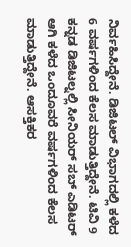ನಿರ್ವಹಿಸಿದ್ದೇನೆ. ಡಿಜಿಟಲ್ ವಿಭಾಗದಲ್ಲಿ ಕಳೆದ 6 ವರ್ಷಗಳಿಂದ ಕೆಲಸ ಮಾಡುತ್ತಿದ್ದೇನೆ. ಟಿವಿ 9 ಕನ್ನಡ ಡಿಜಿಟಲ್ನಲ್ಲಿ ಸೀನಿಯರ್ ಸಬ್ ಎಡಿಟರ್ ಆಗಿ ಕಳೆದ ಒಂದೂವರೆ ವರ್ಷಗಳಿಂದ ಕೆಲಸ ಮಾಡುತ್ತಿದ್ದೇನೆ. ಆಸಕ್ತಿಕರ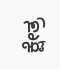ಕ್ಷೇತ್ರ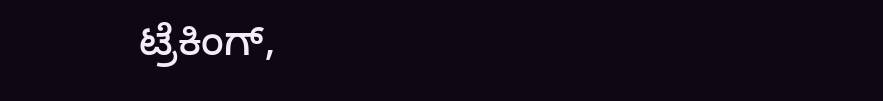ಟ್ರೆಕಿಂಗ್,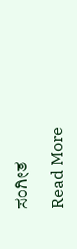ಸಂಗೀತ

Read More